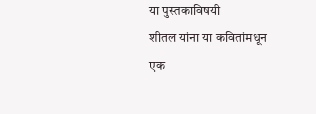या पुस्तकाविषयी
शीतल यांना या कवितांमधून एक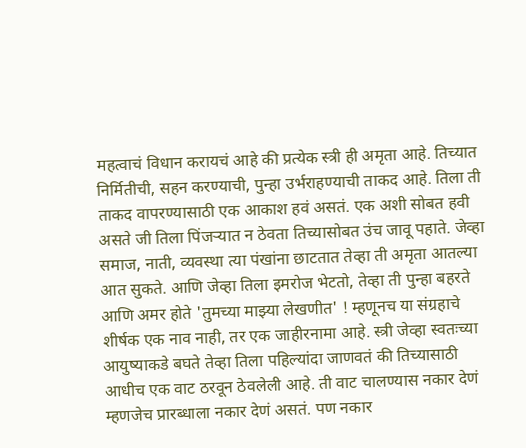महत्वाचं विधान करायचं आहे की प्रत्येक स्त्री ही अमृता आहे. तिच्यात निर्मितीची, सहन करण्याची, पुन्हा उर्भराहण्याची ताकद आहे. तिला ती ताकद वापरण्यासाठी एक आकाश हवं असतं. एक अशी सोबत हवी असते जी तिला पिंजऱ्यात न ठेवता तिच्यासोबत उंच जावू पहाते. जेव्हा समाज, नाती, व्यवस्था त्या पंखांना छाटतात तेव्हा ती अमृता आतल्या आत सुकते. आणि जेव्हा तिला इमरोज भेटतो, तेव्हा ती पुन्हा बहरते आणि अमर होते 'तुमच्या माझ्या लेखणीत' ! म्हणूनच या संग्रहाचे शीर्षक एक नाव नाही, तर एक जाहीरनामा आहे. स्त्री जेव्हा स्वतःच्या आयुष्याकडे बघते तेव्हा तिला पहिल्यांदा जाणवतं की तिच्यासाठी आधीच एक वाट ठरवून ठेवलेली आहे. ती वाट चालण्यास नकार देणं म्हणजेच प्रारब्धाला नकार देणं असतं. पण नकार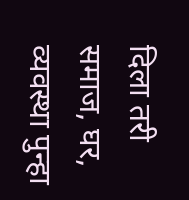दिला तरी समाज, घर, व्यवस्था पुन्हा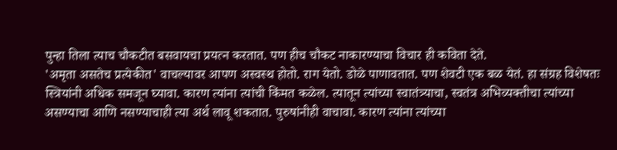पुन्हा तिला त्याच चौकटीत बसवायचा प्रयत्न करतात. पण हीच चौकट नाकारण्याचा विचार ही कविता देते.
'अमृता असतेच प्रत्येकीत' वाचल्यावर आपण अस्वस्थ होतो. राग येतो. डोळे पाणावतात. पण शेवटी एक बळ येतं. हा संग्रह विशेषतः स्त्रियांनी अधिक समजून घ्यावा. कारण त्यांना त्यांची किंमत कळेल. त्यातून त्यांच्या स्वातंत्र्याचा, स्वतंत्र अभिव्यक्तीचा त्यांच्या असण्याचा आणि नसण्याचाही त्या अर्थ लावू शकतात. पुरुषांनीही वाचावा. कारण त्यांना त्यांच्या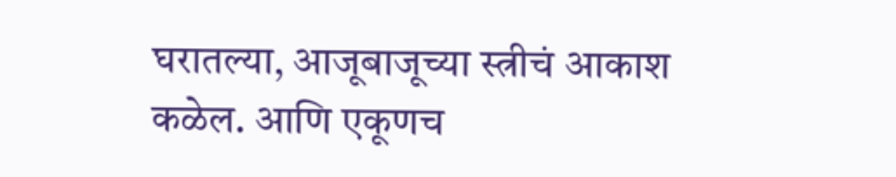घरातल्या, आजूबाजूच्या स्त्रीचं आकाश कळेल. आणि एकूणच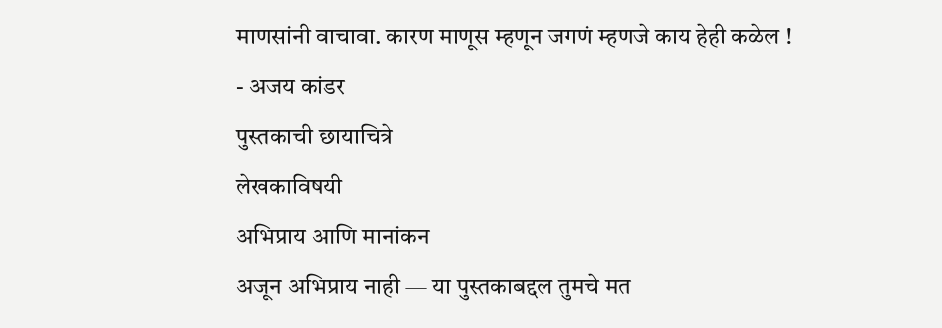माणसांनी वाचावा. कारण माणूस म्हणून जगणं म्हणजे काय हेही कळेल !
- अजय कांडर
पुस्तकाची छायाचित्रे
लेखकाविषयी
अभिप्राय आणि मानांकन
अजून अभिप्राय नाही — या पुस्तकाबद्दल तुमचे मत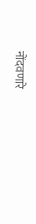नोंदवणारे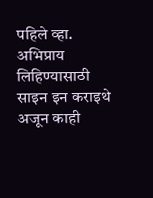पहिले व्हा.
अभिप्राय लिहिण्यासाठी साइन इन कराइथे अजून काही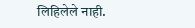लिहिलेले नाही.